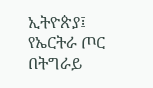ኢትዮጵያ፤ የኤርትራ ጦር በትግራይ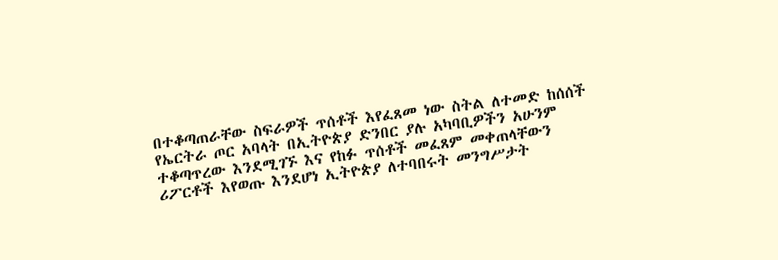በተቆጣጠራቸው ስፍራዎች ጥሰቶች እየፈጸመ ነው ስትል ለተመድ ከሰሰች
የኤርትራ ጦር አባላት በኢትዮጵያ ድንበር ያሉ አካባቢዎችን አሁንም ተቆጣጥረው እንደሚገኙ እና የከፉ ጥሰቶች መፈጸም መቀጠላቸውን ሪፖርቶች እየወጡ እንደሆነ ኢትዮጵያ ለተባበሩት መንግሥታት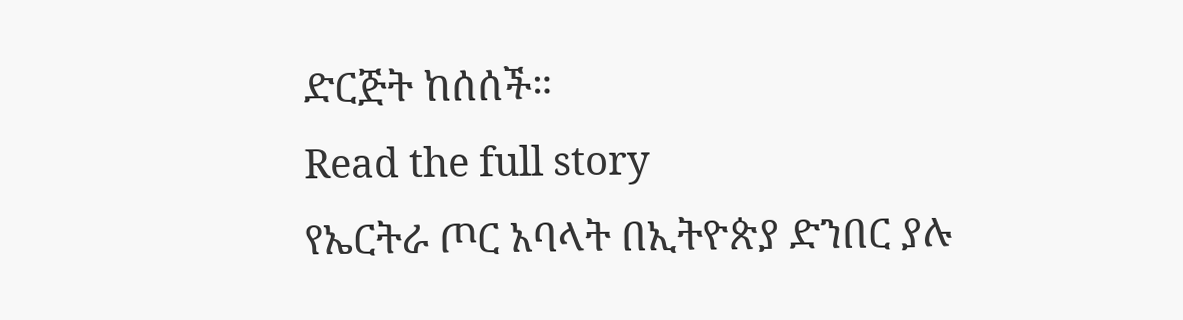ድርጅት ከሰሰች።
Read the full story
የኤርትራ ጦር አባላት በኢትዮጵያ ድንበር ያሉ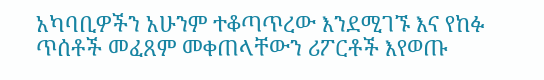አካባቢዎችን አሁንም ተቆጣጥረው እንደሚገኙ እና የከፉ ጥሰቶች መፈጸም መቀጠላቸውን ሪፖርቶች እየወጡ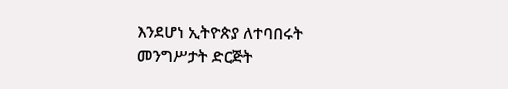እንደሆነ ኢትዮጵያ ለተባበሩት መንግሥታት ድርጅት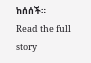ከሰሰች።
Read the full story